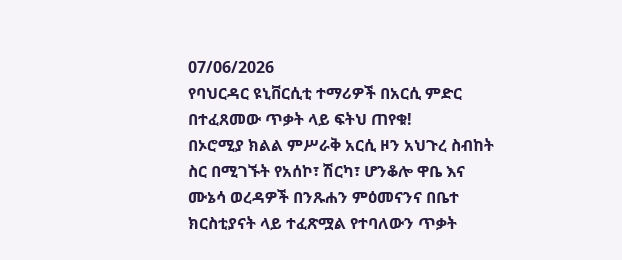07/06/2026
የባህርዳር ዩኒቨርሲቲ ተማሪዎች በአርሲ ምድር በተፈጸመው ጥቃት ላይ ፍትህ ጠየቁ!
በኦሮሚያ ክልል ምሥራቅ አርሲ ዞን አህጉረ ስብከት ስር በሚገኙት የአሰኮ፣ ሽርካ፣ ሆንቆሎ ዋቤ እና ሙኔሳ ወረዳዎች በንጹሐን ምዕመናንና በቤተ ክርስቲያናት ላይ ተፈጽሟል የተባለውን ጥቃት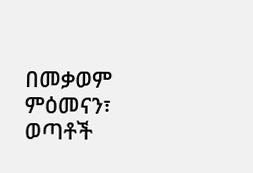በመቃወም ምዕመናን፣ ወጣቶች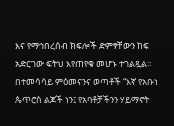እና የማኅበረሰብ ክፍሎች ድምፃቸውን ከፍ አድርገው ፍትህ እየጠየቁ መሆኑ ተገልጿል።
በተመሳሳይ ምዕመናንና ወጣቶች “እኛ የአቡነ ጴጥሮስ ልጆች ነን፤ የአባቶቻችንን ሃይማኖት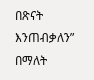በጽናት እንጠብቃለን” በማለት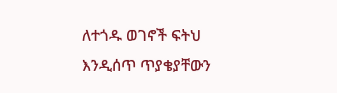ለተጎዱ ወገኖች ፍትህ እንዲሰጥ ጥያቄያቸውን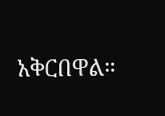አቅርበዋል።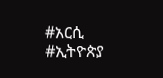#አርሲ #ኢትዮጵያ